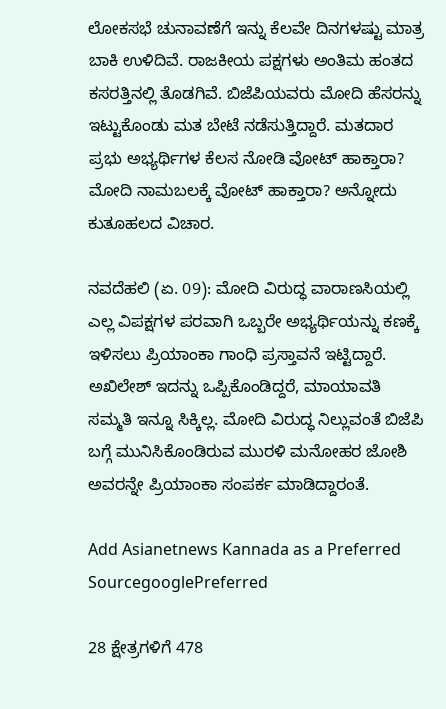ಲೋಕಸಭೆ ಚುನಾವಣೆಗೆ ಇನ್ನು ಕೆಲವೇ ದಿನಗಳಷ್ಟು ಮಾತ್ರ ಬಾಕಿ ಉಳಿದಿವೆ. ರಾಜಕೀಯ ಪಕ್ಷಗಳು ಅಂತಿಮ ಹಂತದ ಕಸರತ್ತಿನಲ್ಲಿ ತೊಡಗಿವೆ. ಬಿಜೆಪಿಯವರು ಮೋದಿ ಹೆಸರನ್ನು ಇಟ್ಟುಕೊಂಡು ಮತ ಬೇಟೆ ನಡೆಸುತ್ತಿದ್ದಾರೆ. ಮತದಾರ ಪ್ರಭು ಅಭ್ಯರ್ಥಿಗಳ ಕೆಲಸ ನೋಡಿ ವೋಟ್ ಹಾಕ್ತಾರಾ? ಮೋದಿ ನಾಮಬಲಕ್ಕೆ ವೋಟ್ ಹಾಕ್ತಾರಾ? ಅನ್ನೋದು ಕುತೂಹಲದ ವಿಚಾರ.

ನವದೆಹಲಿ (ಏ. 09): ಮೋದಿ ವಿರುದ್ಧ ವಾರಾಣಸಿಯಲ್ಲಿ ಎಲ್ಲ ವಿಪಕ್ಷಗಳ ಪರವಾಗಿ ಒಬ್ಬರೇ ಅಭ್ಯರ್ಥಿಯನ್ನು ಕಣಕ್ಕೆ ಇಳಿಸಲು ಪ್ರಿಯಾಂಕಾ ಗಾಂಧಿ ಪ್ರಸ್ತಾವನೆ ಇಟ್ಟಿದ್ದಾರೆ. ಅಖಿಲೇಶ್‌ ಇದನ್ನು ಒಪ್ಪಿಕೊಂಡಿದ್ದರೆ, ಮಾಯಾವತಿ ಸಮ್ಮತಿ ಇನ್ನೂ ಸಿಕ್ಕಿಲ್ಲ. ಮೋದಿ ವಿರುದ್ಧ ನಿಲ್ಲುವಂತೆ ಬಿಜೆಪಿ ಬಗ್ಗೆ ಮುನಿಸಿಕೊಂಡಿರುವ ಮುರಳಿ ಮನೋಹರ ಜೋಶಿ ಅವರನ್ನೇ ಪ್ರಿಯಾಂಕಾ ಸಂಪರ್ಕ ಮಾಡಿದ್ದಾರಂತೆ.

Add Asianetnews Kannada as a Preferred SourcegooglePreferred

28 ಕ್ಷೇತ್ರಗಳಿಗೆ 478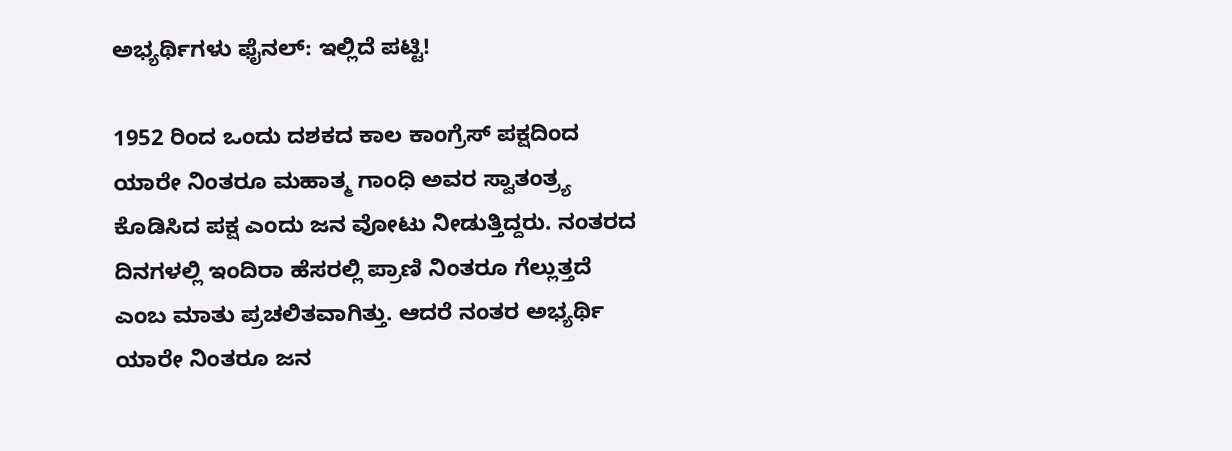ಅಭ್ಯರ್ಥಿಗಳು ಫೈನಲ್: ಇಲ್ಲಿದೆ ಪಟ್ಟಿ!

1952 ರಿಂದ ಒಂದು ದಶಕದ ಕಾಲ ಕಾಂಗ್ರೆಸ್‌ ಪಕ್ಷದಿಂದ ಯಾರೇ ನಿಂತರೂ ಮಹಾತ್ಮ ಗಾಂಧಿ ಅವರ ಸ್ವಾತಂತ್ರ್ಯ ಕೊಡಿಸಿದ ಪಕ್ಷ ಎಂದು ಜನ ವೋಟು ನೀಡುತ್ತಿದ್ದರು. ನಂತರದ ದಿನಗಳಲ್ಲಿ ಇಂದಿರಾ ಹೆಸರಲ್ಲಿ ಪ್ರಾಣಿ ನಿಂತರೂ ಗೆಲ್ಲುತ್ತದೆ ಎಂಬ ಮಾತು ಪ್ರಚಲಿತವಾಗಿತ್ತು. ಆದರೆ ನಂತರ ಅಭ್ಯರ್ಥಿ ಯಾರೇ ನಿಂತರೂ ಜನ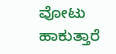ವೋಟು ಹಾಕುತ್ತಾರೆ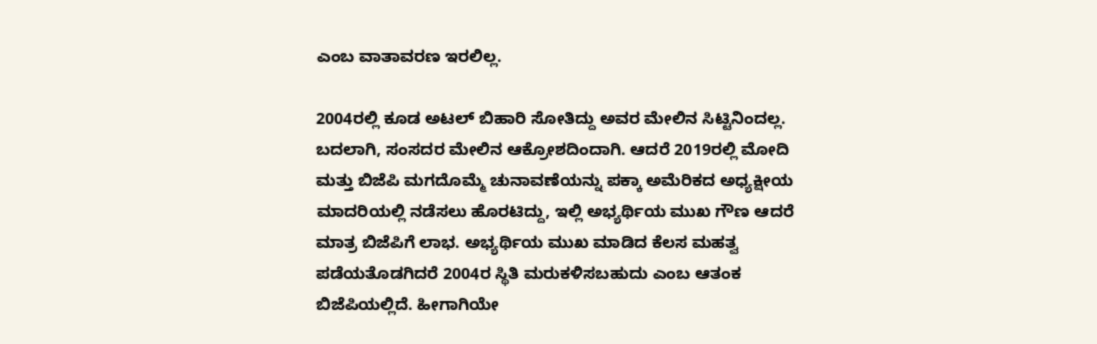ಎಂಬ ವಾತಾವರಣ ಇರಲಿಲ್ಲ.

2004ರಲ್ಲಿ ಕೂಡ ಅಟಲ್ ಬಿಹಾರಿ ಸೋತಿದ್ದು ಅವರ ಮೇಲಿನ ಸಿಟ್ಟಿನಿಂದಲ್ಲ. ಬದಲಾಗಿ, ಸಂಸದರ ಮೇಲಿನ ಆಕ್ರೋಶದಿಂದಾಗಿ. ಆದರೆ 2019ರಲ್ಲಿ ಮೋದಿ ಮತ್ತು ಬಿಜೆಪಿ ಮಗದೊಮ್ಮೆ ಚುನಾವಣೆಯನ್ನು ಪಕ್ಕಾ ಅಮೆರಿಕದ ಅಧ್ಯಕ್ಷೀಯ ಮಾದರಿಯಲ್ಲಿ ನಡೆಸಲು ಹೊರಟಿದ್ದು, ಇಲ್ಲಿ ಅಭ್ಯರ್ಥಿಯ ಮುಖ ಗೌಣ ಆದರೆ ಮಾತ್ರ ಬಿಜೆಪಿಗೆ ಲಾಭ. ಅಭ್ಯರ್ಥಿಯ ಮುಖ ಮಾಡಿದ ಕೆಲಸ ಮಹತ್ವ ಪಡೆಯತೊಡಗಿದರೆ 2004ರ ಸ್ಥಿತಿ ಮರುಕಳಿಸಬಹುದು ಎಂಬ ಆತಂಕ ಬಿಜೆಪಿಯಲ್ಲಿದೆ. ಹೀಗಾಗಿಯೇ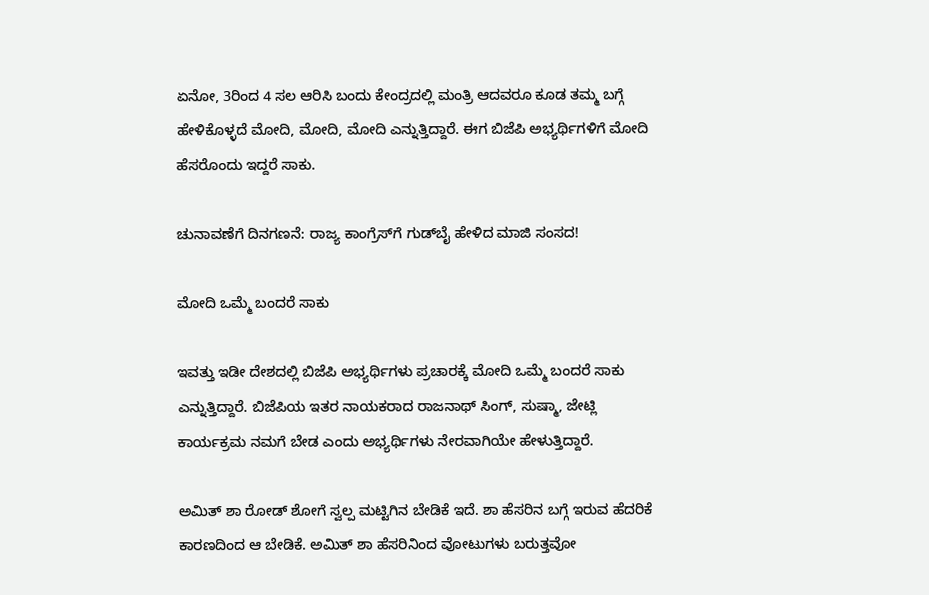ಏನೋ, 3ರಿಂದ 4 ಸಲ ಆರಿಸಿ ಬಂದು ಕೇಂದ್ರದಲ್ಲಿ ಮಂತ್ರಿ ಆದವರೂ ಕೂಡ ತಮ್ಮ ಬಗ್ಗೆ ಹೇಳಿಕೊಳ್ಳದೆ ಮೋದಿ, ಮೋದಿ, ಮೋದಿ ಎನ್ನುತ್ತಿದ್ದಾರೆ. ಈಗ ಬಿಜೆಪಿ ಅಭ್ಯರ್ಥಿಗಳಿಗೆ ಮೋದಿ ಹೆಸರೊಂದು ಇದ್ದರೆ ಸಾಕು.

ಚುನಾವಣೆಗೆ ದಿನಗಣನೆ: ರಾಜ್ಯ ಕಾಂಗ್ರೆಸ್‌ಗೆ ಗುಡ್‌ಬೈ ಹೇಳಿದ ಮಾಜಿ ಸಂಸದ!

ಮೋದಿ ಒಮ್ಮೆ ಬಂದರೆ ಸಾಕು

ಇವತ್ತು ಇಡೀ ದೇಶದಲ್ಲಿ ಬಿಜೆಪಿ ಅಭ್ಯರ್ಥಿಗಳು ಪ್ರಚಾರಕ್ಕೆ ಮೋದಿ ಒಮ್ಮೆ ಬಂದರೆ ಸಾಕು ಎನ್ನುತ್ತಿದ್ದಾರೆ. ಬಿಜೆಪಿಯ ಇತರ ನಾಯಕರಾದ ರಾಜನಾಥ್‌ ಸಿಂಗ್‌, ಸುಷ್ಮಾ, ಜೇಟ್ಲಿ ಕಾರ್ಯಕ್ರಮ ನಮಗೆ ಬೇಡ ಎಂದು ಅಭ್ಯರ್ಥಿಗಳು ನೇರವಾಗಿಯೇ ಹೇಳುತ್ತಿದ್ದಾರೆ.

ಅಮಿತ್‌ ಶಾ ರೋಡ್‌ ಶೋಗೆ ಸ್ವಲ್ಪ ಮಟ್ಟಿಗಿನ ಬೇಡಿಕೆ ಇದೆ. ಶಾ ಹೆಸರಿನ ಬಗ್ಗೆ ಇರುವ ಹೆದರಿಕೆ ಕಾರಣದಿಂದ ಆ ಬೇಡಿಕೆ. ಅಮಿತ್‌ ಶಾ ಹೆಸರಿನಿಂದ ವೋಟುಗಳು ಬರುತ್ತವೋ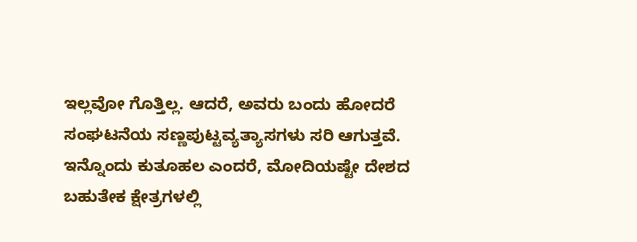ಇಲ್ಲವೋ ಗೊತ್ತಿಲ್ಲ. ಆದರೆ, ಅವರು ಬಂದು ಹೋದರೆ ಸಂಘಟನೆಯ ಸಣ್ಣಪುಟ್ಟವ್ಯತ್ಯಾಸಗಳು ಸರಿ ಆಗುತ್ತವೆ. ಇನ್ನೊಂದು ಕುತೂಹಲ ಎಂದರೆ, ಮೋದಿಯಷ್ಟೇ ದೇಶದ ಬಹುತೇಕ ಕ್ಷೇತ್ರಗಳಲ್ಲಿ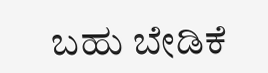ಬಹು ಬೇಡಿಕೆ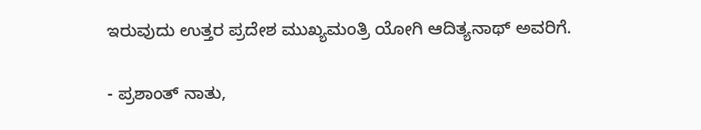ಇರುವುದು ಉತ್ತರ ಪ್ರದೇಶ ಮುಖ್ಯಮಂತ್ರಿ ಯೋಗಿ ಆದಿತ್ಯನಾಥ್‌ ಅವರಿಗೆ.

- ಪ್ರಶಾಂತ್ ನಾತು,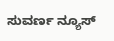ಸುವರ್ಣ ನ್ಯೂಸ್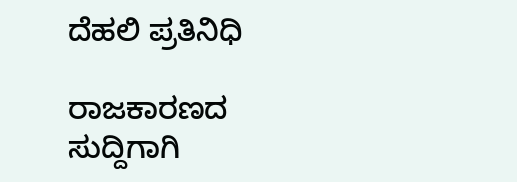ದೆಹಲಿ ಪ್ರತಿನಿಧಿ

ರಾಜಕಾರಣದ ಸುದ್ದಿಗಾಗಿ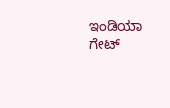ಇಂಡಿಯಾ ಗೇಟ್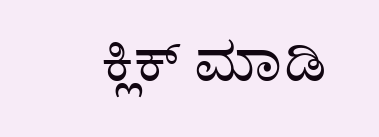ಕ್ಲಿಕ್ ಮಾಡಿ